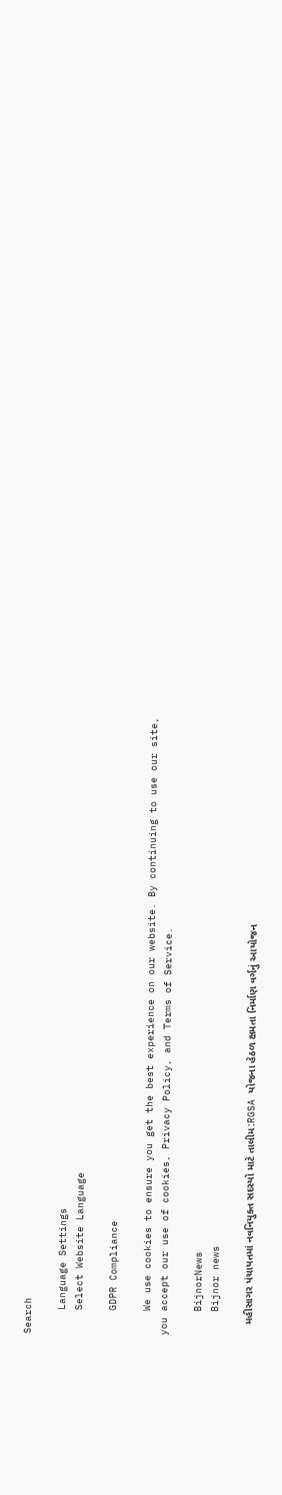Search

    Language Settings
    Select Website Language

    GDPR Compliance

    We use cookies to ensure you get the best experience on our website. By continuing to use our site, you accept our use of cookies, Privacy Policy, and Terms of Service.

    BijnorNews
    Bijnor news

    મહીસાગર પંચાયતમાં નવનિયુક્ત સદસ્યો માટે તાલીમ:RGSA યોજના હેઠળ ક્ષમતા નિર્માણ વર્ગનું આયોજન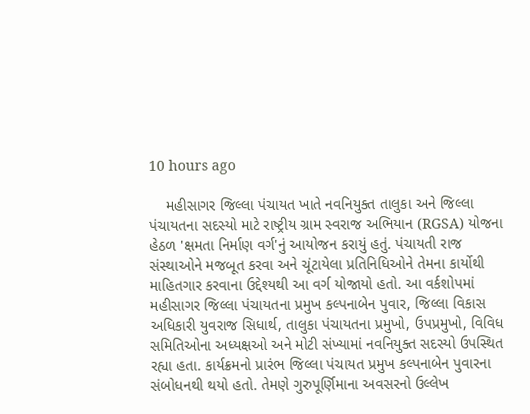10 hours ago

    મહીસાગર જિલ્લા પંચાયત ખાતે નવનિયુક્ત તાલુકા અને જિલ્લા પંચાયતના સદસ્યો માટે રાષ્ટ્રીય ગ્રામ સ્વરાજ અભિયાન (RGSA) યોજના હેઠળ 'ક્ષમતા નિર્માણ વર્ગ'નું આયોજન કરાયું હતું. પંચાયતી રાજ સંસ્થાઓને મજબૂત કરવા અને ચૂંટાયેલા પ્રતિનિધિઓને તેમના કાર્યોથી માહિતગાર કરવાના ઉદ્દેશ્યથી આ વર્ગ યોજાયો હતો. આ વર્કશોપમાં મહીસાગર જિલ્લા પંચાયતના પ્રમુખ કલ્પનાબેન પુવાર, જિલ્લા વિકાસ અધિકારી યુવરાજ સિધાર્થ, તાલુકા પંચાયતના પ્રમુખો, ઉપપ્રમુખો, વિવિધ સમિતિઓના અધ્યક્ષઓ અને મોટી સંખ્યામાં નવનિયુક્ત સદસ્યો ઉપસ્થિત રહ્યા હતા. કાર્યક્રમનો પ્રારંભ જિલ્લા પંચાયત પ્રમુખ કલ્પનાબેન પુવારના સંબોધનથી થયો હતો. તેમણે ગુરુપૂર્ણિમાના અવસરનો ઉલ્લેખ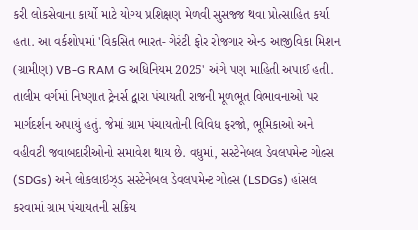કરી લોકસેવાના કાર્યો માટે યોગ્ય પ્રશિક્ષણ મેળવી સુસજ્જ થવા પ્રોત્સાહિત કર્યા હતા. આ વર્કશોપમાં 'વિકસિત ભારત- ગેરંટી ફોર રોજગાર એન્ડ આજીવિકા મિશન (ગ્રામીણ) VB-G RAM G અધિનિયમ 2025' અંગે પણ માહિતી અપાઈ હતી. તાલીમ વર્ગમાં નિષ્ણાત ટ્રેનર્સ દ્વારા પંચાયતી રાજની મૂળભૂત વિભાવનાઓ પર માર્ગદર્શન અપાયું હતું. જેમાં ગ્રામ પંચાયતોની વિવિધ ફરજો, ભૂમિકાઓ અને વહીવટી જવાબદારીઓનો સમાવેશ થાય છે. વધુમાં, સસ્ટેનેબલ ડેવલપમેન્ટ ગોલ્સ (SDGs) અને લોકલાઇઝ્ડ સસ્ટેનેબલ ડેવલપમેન્ટ ગોલ્સ (LSDGs) હાંસલ કરવામાં ગ્રામ પંચાયતની સક્રિય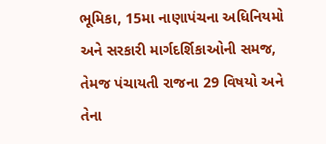ભૂમિકા, 15મા નાણાપંચના અધિનિયમો અને સરકારી માર્ગદર્શિકાઓની સમજ, તેમજ પંચાયતી રાજના 29 વિષયો અને તેના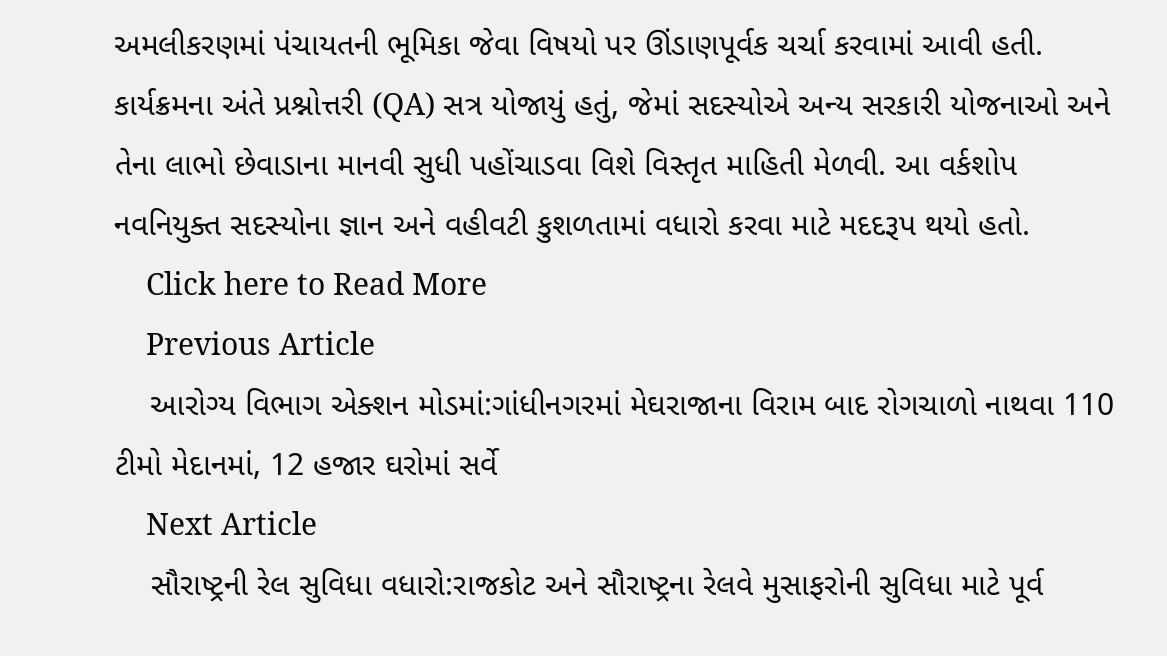અમલીકરણમાં પંચાયતની ભૂમિકા જેવા વિષયો પર ઊંડાણપૂર્વક ચર્ચા કરવામાં આવી હતી. કાર્યક્રમના અંતે પ્રશ્નોત્તરી (QA) સત્ર યોજાયું હતું, જેમાં સદસ્યોએ અન્ય સરકારી યોજનાઓ અને તેના લાભો છેવાડાના માનવી સુધી પહોંચાડવા વિશે વિસ્તૃત માહિતી મેળવી. આ વર્કશોપ નવનિયુક્ત સદસ્યોના જ્ઞાન અને વહીવટી કુશળતામાં વધારો કરવા માટે મદદરૂપ થયો હતો.
    Click here to Read More
    Previous Article
    આરોગ્ય વિભાગ એક્શન મોડમાં:ગાંધીનગરમાં મેઘરાજાના વિરામ બાદ રોગચાળો નાથવા 110 ટીમો મેદાનમાં, 12 હજાર ઘરોમાં સર્વે
    Next Article
    સૌરાષ્ટ્રની રેલ સુવિધા વધારો:રાજકોટ અને સૌરાષ્ટ્રના રેલવે મુસાફરોની સુવિધા માટે પૂર્વ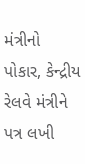મંત્રીનો પોકાર, કેન્દ્રીય રેલવે મંત્રીને પત્ર લખી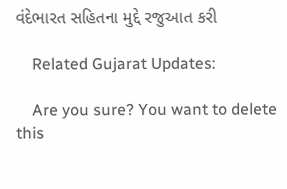વંદેભારત સહિતના મુદ્દે રજુઆત કરી

    Related Gujarat Updates:

    Are you sure? You want to delete this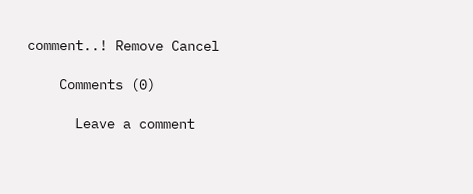comment..! Remove Cancel

    Comments (0)

      Leave a comment